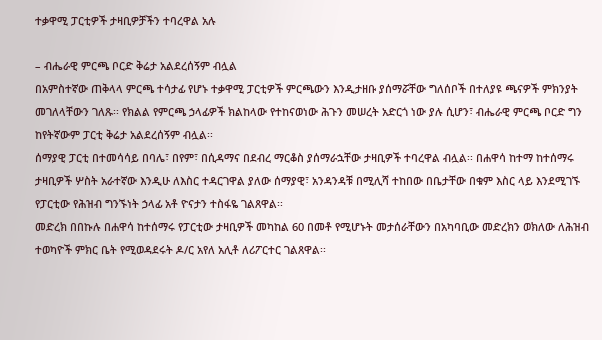ተቃዋሚ ፓርቲዎች ታዛቢዎቻችን ተባረዋል አሉ

– ብሔራዊ ምርጫ ቦርድ ቅሬታ አልደረሰኝም ብሏል
በአምስተኛው ጠቅላላ ምርጫ ተሳታፊ የሆኑ ተቃዋሚ ፓርቲዎች ምርጫውን እንዲታዘቡ ያሰማሯቸው ግለሰቦች በተለያዩ ጫናዎች ምክንያት መገለላቸውን ገለጹ፡፡ የክልል የምርጫ ኃላፊዎች ክልከላው የተከናወነው ሕጉን መሠረት አድርጎ ነው ያሉ ሲሆን፣ ብሔራዊ ምርጫ ቦርድ ግን ከየትኛውም ፓርቲ ቅሬታ አልደረሰኝም ብሏል፡፡
ሰማያዊ ፓርቲ በተመሳሳይ በባሌ፣ በየም፣ በሲዳማና በደብረ ማርቆስ ያሰማራኋቸው ታዛቢዎች ተባረዋል ብሏል፡፡ በሐዋሳ ከተማ ከተሰማሩ ታዛቢዎች ሦስት አራተኛው እንዲሁ ለእስር ተዳርገዋል ያለው ሰማያዊ፣ አንዳንዳቹ በሚሊሻ ተከበው በቤታቸው በቁም እስር ላይ እንደሚገኙ የፓርቲው የሕዝብ ግንኙነት ኃላፊ አቶ ዮናታን ተስፋዬ ገልጸዋል፡፡
መድረክ በበኩሉ በሐዋሳ ከተሰማሩ የፓርቲው ታዛቢዎች መካከል 60 በመቶ የሚሆኑት መታሰራቸውን በአካባቢው መድረክን ወክለው ለሕዝብ ተወካዮች ምክር ቤት የሚወዳደሩት ዶ/ር አየለ አሊቶ ለሪፖርተር ገልጸዋል፡፡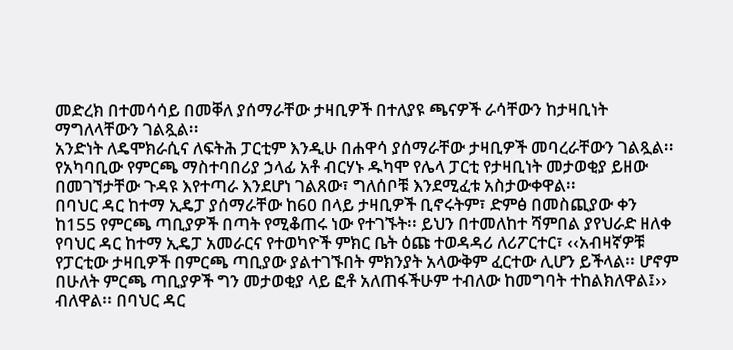መድረክ በተመሳሳይ በመቐለ ያሰማራቸው ታዛቢዎች በተለያዩ ጫናዎች ራሳቸውን ከታዛቢነት ማግለላቸውን ገልጿል፡፡
አንድነት ለዴሞክራሲና ለፍትሕ ፓርቲም እንዲሁ በሐዋሳ ያሰማራቸው ታዛቢዎች መባረራቸውን ገልጿል፡፡ የአካባቢው የምርጫ ማስተባበሪያ ኃላፊ አቶ ብርሃኑ ዱካሞ የሌላ ፓርቲ የታዛቢነት መታወቂያ ይዘው በመገኘታቸው ጉዳዩ እየተጣራ እንደሆነ ገልጸው፣ ግለሰቦቹ እንደሚፈቱ አስታውቀዋል፡፡
በባህር ዳር ከተማ ኢዴፓ ያሰማራቸው ከ60 በላይ ታዛቢዎች ቢኖሩትም፣ ድምፅ በመስጪያው ቀን ከ155 የምርጫ ጣቢያዎች በጣት የሚቆጠሩ ነው የተገኙት፡፡ ይህን በተመለከተ ሻምበል ያየህራድ ዘለቀ የባህር ዳር ከተማ ኢዴፓ አመራርና የተወካዮች ምክር ቤት ዕጩ ተወዳዳሪ ለሪፖርተር፣ ‹‹አብዛኛዎቹ የፓርቲው ታዛቢዎች በምርጫ ጣቢያው ያልተገኙበት ምክንያት አላውቅም ፈርተው ሊሆን ይችላል፡፡ ሆኖም በሁለት ምርጫ ጣቢያዎች ግን መታወቂያ ላይ ፎቶ አለጠፋችሁም ተብለው ከመግባት ተከልክለዋል፤›› ብለዋል፡፡ በባህር ዳር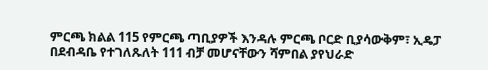ምርጫ ክልል 115 የምርጫ ጣቢያዎች እንዳሉ ምርጫ ቦርድ ቢያሳውቅም፣ ኢዴፓ በደብዳቤ የተገለጹለት 111 ብቻ መሆናቸውን ሻምበል ያየህራድ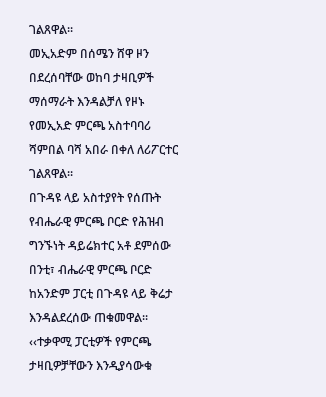ገልጸዋል፡፡
መኢአድም በሰሜን ሸዋ ዞን በደረሰባቸው ወከባ ታዛቢዎች ማሰማራት እንዳልቻለ የዞኑ የመኢአድ ምርጫ አስተባባሪ ሻምበል ባሻ አበራ በቀለ ለሪፖርተር ገልጸዋል፡፡
በጉዳዩ ላይ አስተያየት የሰጡት የብሔራዊ ምርጫ ቦርድ የሕዝብ ግንኙነት ዳይሬክተር አቶ ደምሰው በንቲ፣ ብሔራዊ ምርጫ ቦርድ ከአንድም ፓርቲ በጉዳዩ ላይ ቅሬታ እንዳልደረሰው ጠቁመዋል፡፡ ‹‹ተቃዋሚ ፓርቲዎች የምርጫ ታዛቢዎቻቸውን እንዲያሳውቁ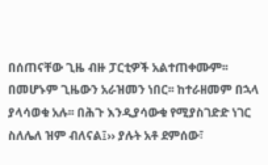በሰጠናቸው ጊዜ ብዙ ፓርቲዎች አልተጠቀሙም፡፡ በመሆኑም ጊዜውን አራዝመን ነበር፡፡ ከተራዘመም በኋላ ያላሳወቁ አሉ፡፡ በሕጉ እንዲያሳውቁ የሚያስገድድ ነገር ስለሌለ ዝም ብለናል፤›› ያሉት አቶ ደምሰው፣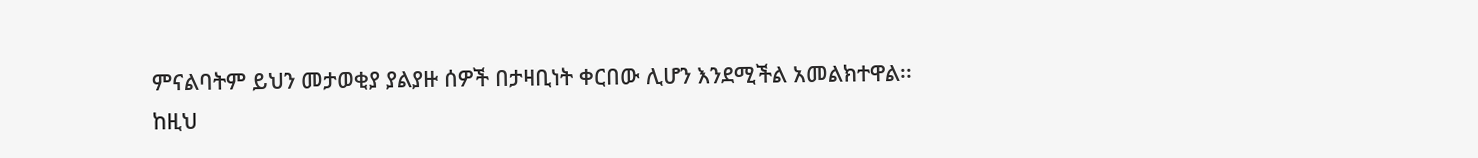ምናልባትም ይህን መታወቂያ ያልያዙ ሰዎች በታዛቢነት ቀርበው ሊሆን እንደሚችል አመልክተዋል፡፡
ከዚህ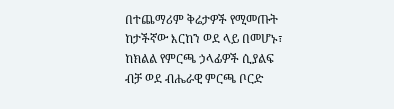በተጨማሪም ቅሬታዎች የሚመጡት ከታችኛው እርከን ወደ ላይ በመሆኑ፣ ከክልል የምርጫ ኃላፊዎች ሲያልፍ ብቻ ወደ ብሔራዊ ምርጫ ቦርድ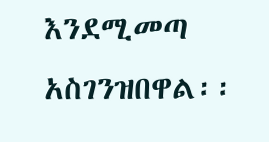እንደሚመጣ አስገንዝበዋል፡፡